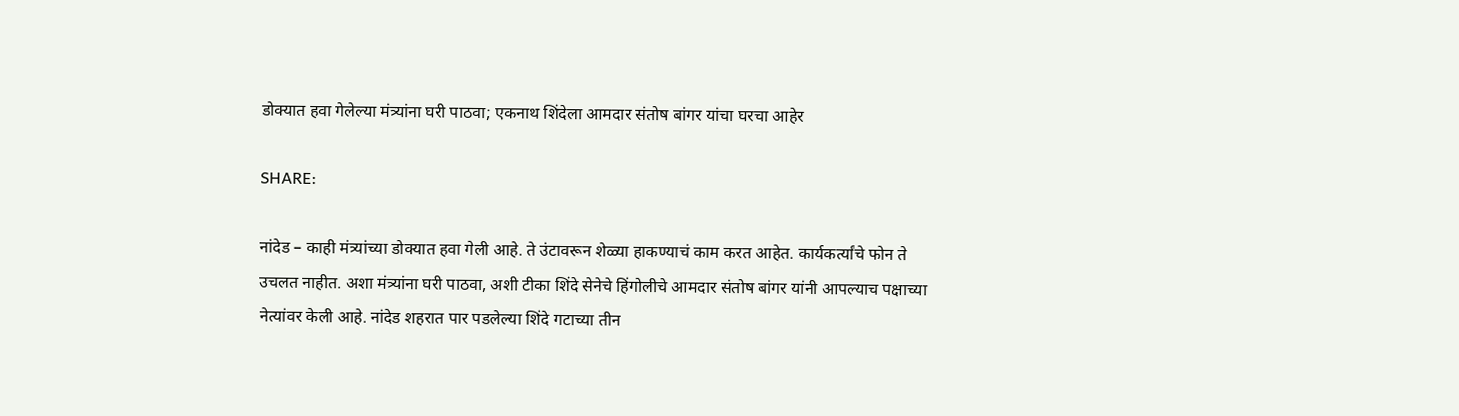डोक्यात हवा गेलेल्या मंत्र्यांना घरी पाठवा; एकनाथ शिंदेला आमदार संतोष बांगर यांचा घरचा आहेर

SHARE:

नांदेड – काही मंत्र्यांच्या डोक्यात हवा गेली आहे. ते उंटावरून शेळ्या हाकण्याचं काम करत आहेत. कार्यकर्त्यांचे फोन ते उचलत नाहीत. अशा मंत्र्यांना घरी पाठवा, अशी टीका शिंदे सेनेचे हिंगोलीचे आमदार संतोष बांगर यांनी आपल्याच पक्षाच्या नेत्यांवर केली आहे. नांदेड शहरात पार पडलेल्या शिंदे गटाच्या तीन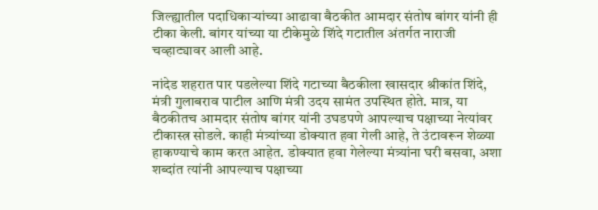जिल्ह्यातील पदाधिकाऱ्यांच्या आढावा बैठकीत आमदार संतोष बांगर यांनी ही टीका केली. बांगर यांच्या या टीकेमुळे शिंदे गटातील अंतर्गत नाराजी चव्हाट्यावर आली आहे.

नांदेड शहरात पार पडलेल्या शिंदे गटाच्या बैठकीला खासदार श्रीकांत शिंदे, मंत्री गुलाबराव पाटील आणि मंत्री उदय सामंत उपस्थित होते. मात्र, या बैठकीतच आमदार संतोष बांगर यांनी उघडपणे आपल्याच पक्षाच्या नेत्यांवर टीकास्त्र सोडले. काही मंत्र्यांच्या डोक्यात हवा गेली आहे, ते उंटावरून शेळ्या हाकण्याचे काम करत आहेत. डोक्यात हवा गेलेल्या मंत्र्यांना घरी बसवा, अशा शब्दांत त्यांनी आपल्याच पक्षाच्या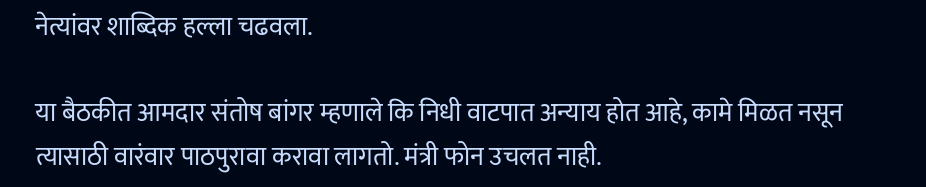नेत्यांवर शाब्दिक हल्ला चढवला.

या बैठकीत आमदार संतोष बांगर म्हणाले कि निधी वाटपात अन्याय होत आहे, कामे मिळत नसून त्यासाठी वारंवार पाठपुरावा करावा लागतो. मंत्री फोन उचलत नाही.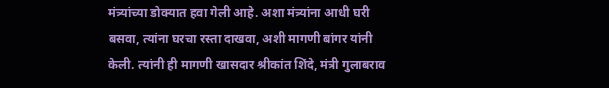मंत्र्यांच्या डोक्यात हवा गेली आहे. अशा मंत्र्यांना आधी घरी बसवा, त्यांना घरचा रस्ता दाखवा, अशी मागणी बांगर यांनी केली. त्यांनी ही मागणी खासदार श्रीकांत शिंदे, मंत्री गुलाबराव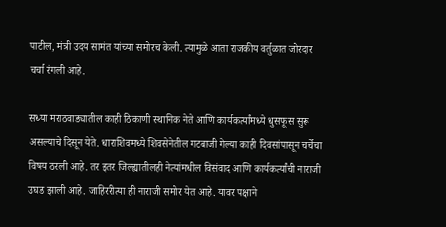पाटील, मंत्री उदय सामंत यांच्या समोरच केली. त्यामुळे आता राजकीय वर्तुळात जोरदार चर्चा रंगली आहे.

सध्या मराठवाड्यातील काही ठिकाणी स्थानिक नेते आणि कार्यकर्त्यांमध्ये धुसफूस सुरू असल्याचे दिसून येते. धाराशिवमध्ये शिवसेनेतील गटबाजी गेल्या काही दिवसांपासून चर्चेचा विषय ठरली आहे. तर इतर जिल्ह्यातीलही नेत्यांमधील विसंवाद आणि कार्यकर्त्यांची नाराजी उघड झाली आहे. जाहिररीत्या ही नाराजी समोर येत आहे. यावर पक्षाने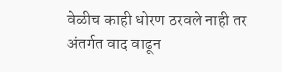वेळीच काही धोरण ठरवले नाही तर अंतर्गत वाद वाढून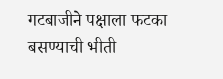गटबाजीने पक्षाला फटका बसण्याची भीती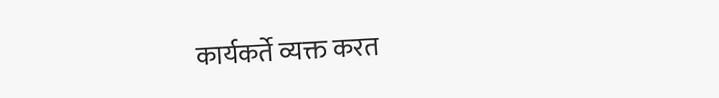कार्यकर्ते व्यक्त करत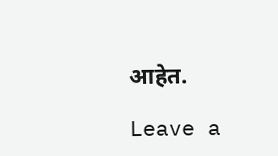आहेत.

Leave a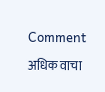Comment

अधिक वाचा